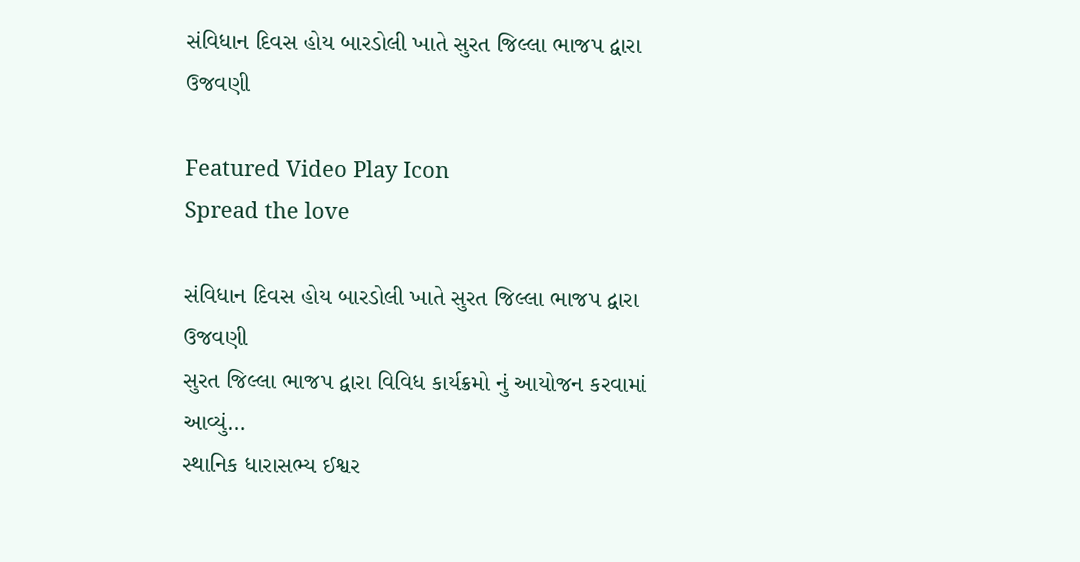સંવિધાન દિવસ હોય બારડોલી ખાતે સુરત જિલ્લા ભાજપ દ્વારા ઉજવણી

Featured Video Play Icon
Spread the love

સંવિધાન દિવસ હોય બારડોલી ખાતે સુરત જિલ્લા ભાજપ દ્વારા ઉજવણી
સુરત જિલ્લા ભાજપ દ્વારા વિવિધ કાર્યક્રમો નું આયોજન કરવામાં આવ્યું…
સ્થાનિક ધારાસભ્ય ઈશ્વર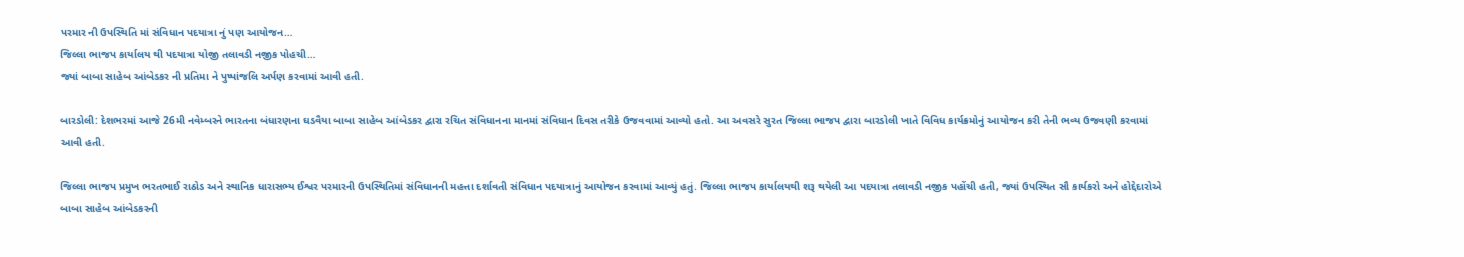પરમાર ની ઉપસ્થિતિ માં સંવિધાન પદયાત્રા નું પણ આયોજન…
જિલ્લા ભાજપ કાર્યાલય થી પદયાત્રા યોજી તલાવડી નજીક પોહચી…
જ્યાં બાબા સાહેબ આંબેડકર ની પ્રતિમા ને પુષ્પાંજલિ અર્પણ કરવામાં આવી હતી.

બારડોલી: દેશભરમાં આજે 26મી નવેમ્બરને ભારતના બંધારણના ઘડવૈયા બાબા સાહેબ આંબેડકર દ્વારા રચિત સંવિધાનના માનમાં સંવિધાન દિવસ તરીકે ઉજવવામાં આવ્યો હતો. આ અવસરે સુરત જિલ્લા ભાજપ દ્વારા બારડોલી ખાતે વિવિધ કાર્યક્રમોનું આયોજન કરી તેની ભવ્ય ઉજવણી કરવામાં આવી હતી.

જિલ્લા ભાજપ પ્રમુખ ભરતભાઈ રાઠોડ અને સ્થાનિક ધારાસભ્ય ઈશ્વર પરમારની ઉપસ્થિતિમાં સંવિધાનની મહત્તા દર્શાવતી સંવિધાન પદયાત્રાનું આયોજન કરવામાં આવ્યું હતું. જિલ્લા ભાજપ કાર્યાલયથી શરૂ થયેલી આ પદયાત્રા તલાવડી નજીક પહોંચી હતી, જ્યાં ઉપસ્થિત સૌ કાર્યકરો અને હોદ્દેદારોએ બાબા સાહેબ આંબેડકરની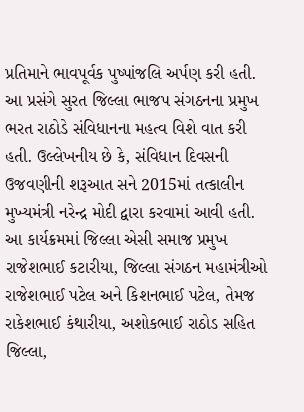પ્રતિમાને ભાવપૂર્વક પુષ્પાંજલિ અર્પણ કરી હતી. આ પ્રસંગે સુરત જિલ્લા ભાજપ સંગઠનના પ્રમુખ ભરત રાઠોડે સંવિધાનના મહત્વ વિશે વાત કરી હતી. ઉલ્લેખનીય છે કે, સંવિધાન દિવસની ઉજવણીની શરૂઆત સને 2015માં તત્કાલીન મુખ્યમંત્રી નરેન્દ્ર મોદી દ્વારા કરવામાં આવી હતી. આ કાર્યક્રમમાં જિલ્લા એસી સમાજ પ્રમુખ રાજેશભાઈ કટારીયા, જિલ્લા સંગઠન મહામંત્રીઓ રાજેશભાઈ પટેલ અને કિશનભાઈ પટેલ, તેમજ રાકેશભાઈ કંથારીયા, અશોકભાઈ રાઠોડ સહિત જિલ્લા,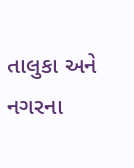તાલુકા અને નગરના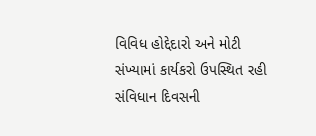વિવિધ હોદ્દેદારો અને મોટી સંખ્યામાં કાર્યકરો ઉપસ્થિત રહી સંવિધાન દિવસની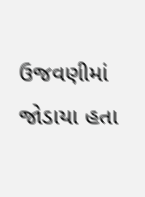ઉજવણીમાં જોડાયા હતા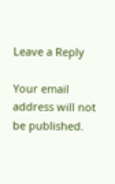Leave a Reply

Your email address will not be published.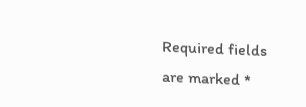Required fields are marked *